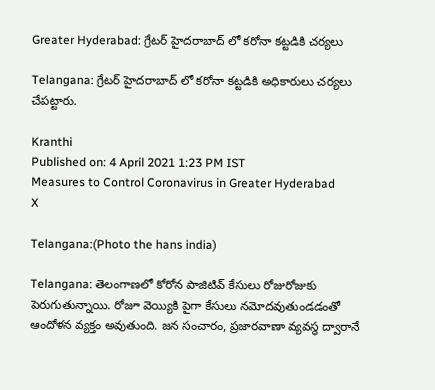Greater Hyderabad: గ్రేటర్ హైదరాబాద్ లో కరోనా కట్టడికి చర్యలు

Telangana: గ్రేటర్ హైదరాబాద్ లో కరోనా కట్టడికి అధికారులు చర్యలు చేపట్టారు.

Kranthi
Published on: 4 April 2021 1:23 PM IST
Measures to Control Coronavirus in Greater Hyderabad
X

Telangana:(Photo the hans india)

Telangana: తెలంగాణలో కోరోన పాజిటివ్ కేసులు రోజురోజుకు పెరుగుతున్నాయి. రోజూ వెయ్యికి పైగా కేసులు నమోదవుతుండడంతో ఆందోళన వ్యక్తం అవుతుంది. జన సంచారం, ప్రజారవాణా వ్యవస్థ ద్వారానే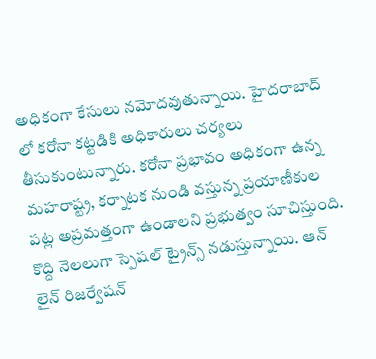అధికంగా కేసులు నమోదవుతున్నాయి. హైదరాబాద్ లో కరోనా కట్టడికి అధికారులు చర్యలు తీసుకుంటున్నారు. కరోనా ప్రభావం అధికంగా ఉన్న మహరాష్ట్ర, కర్నాటక నుండి వస్తున్న ప్రయాణీకుల పట్ల అప్రమత్తంగా ఉండాలని ప్రభుత్వం సూచిస్తుంది. కొద్ది నెలలుగా స్పెషల్ ట్రైన్స్ నడుస్తున్నాయి. ఆన్ లైన్ రిజర్వేషన్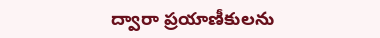ద్వారా ప్రయాణీకులను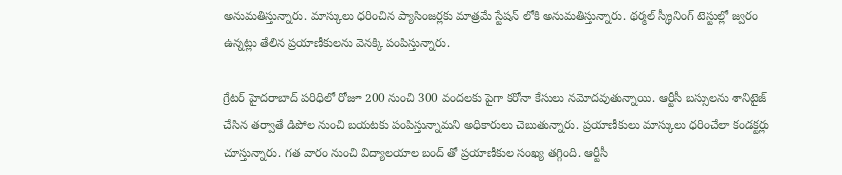అనుమతిస్తున్నారు. మాస్కులు ధరించిన ప్యాసింజర్లకు మాత్రమే స్టేషన్ లోకి అనుమతిస్తున్నారు. థర్మల్ స్క్రీనింగ్ టెస్టుల్లో జ్వరం ఉన్నట్లు తేలిన ప్రయాణీకులను వెనక్కి పంపిస్తున్నారు.

గ్రేటర్ హైదరాబాద్ పరిధిలో రోజూ 200 నుంచి 300 వందలకు పైగా కరోనా కేసులు నమోదవుతున్నాయి. ఆర్టీసీ బస్సులను శానిటైజ్ చేసిన తర్వాతే డిపోల నుంచి బయటకు పంపిస్తున్నామని అధికారులు చెబుతున్నారు. ప్రయాణీకులు మాస్కులు ధరించేలా కండక్టర్లు చూస్తున్నారు. గత వారం నుంచి విద్యాలయాల బంద్ తో ప్రయాణీకుల సంఖ్య తగ్గింది. ఆర్టీసీ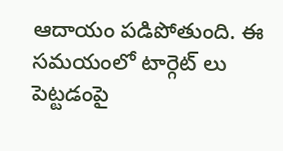ఆదాయం పడిపోతుంది. ఈ సమయంలో టార్గెట్ లు పెట్టడంపై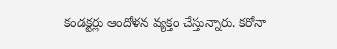కండక్టర్లు ఆందోళన వ్యక్తం చేస్తున్నారు. కరోనా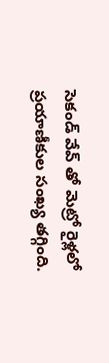సెకండ్ వేవ్ తో మెట్రో రైళ్లలో ప్రయాణీకుల సంఖ్య తగ్గింది.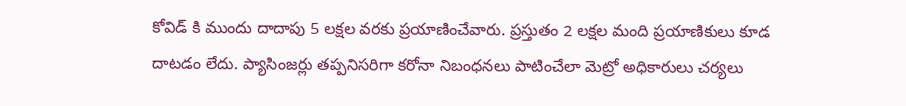కోవిడ్ కి ముందు దాదాపు 5 లక్షల వరకు ప్రయాణించేవారు. ప్రస్తుతం 2 లక్షల మంది ప్రయాణికులు కూడ దాటడం లేదు. ప్యాసింజర్లు తప్పనిసరిగా కరోనా నిబంధనలు పాటించేలా మెట్రో అధికారులు చర్యలు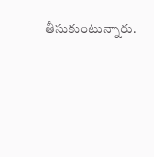తీసుకుంటున్నారు.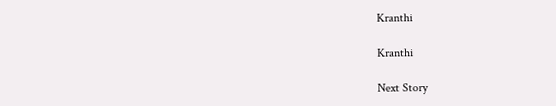Kranthi

Kranthi

Next Story